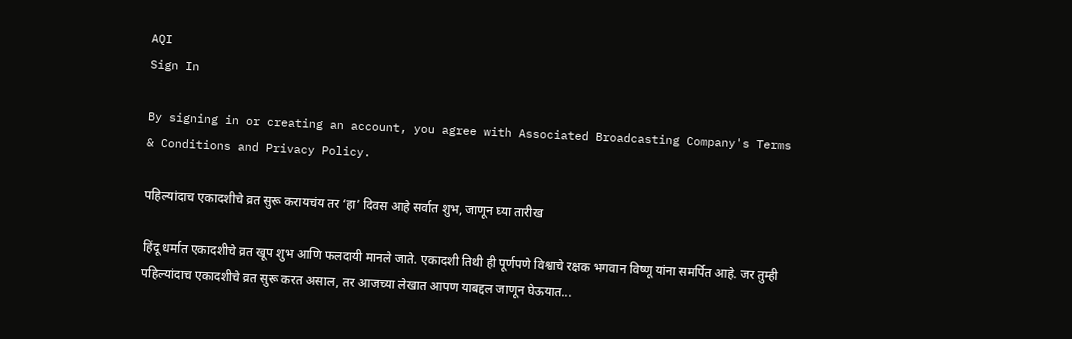AQI
Sign In

By signing in or creating an account, you agree with Associated Broadcasting Company's Terms & Conditions and Privacy Policy.

पहिल्यांदाच एकादशीचे व्रत सुरू करायचंय तर ‘हा’ दिवस आहे सर्वात शुभ, जाणून घ्या तारीख

हिंदू धर्मात एकादशीचे व्रत खूप शुभ आणि फलदायी मानले जाते. एकादशी तिथी ही पूर्णपणे विश्वाचे रक्षक भगवान विष्णू यांना समर्पित आहे. जर तुम्ही पहिल्यांदाच एकादशीचे व्रत सुरू करत असाल, तर आजच्या लेखात आपण याबद्दल जाणून घेऊयात...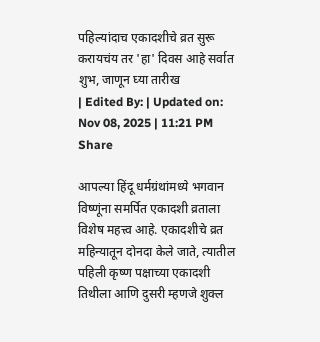पहिल्यांदाच एकादशीचे व्रत सुरू करायचंय तर 'हा' दिवस आहे सर्वात शुभ, जाणून घ्या तारीख
| Edited By: | Updated on: Nov 08, 2025 | 11:21 PM
Share

आपल्या हिंदू धर्मग्रंथांमध्ये भगवान विष्णूंना समर्पित एकादशी व्रताला विशेष महत्त्व आहे. एकादशीचे व्रत महिन्यातून दोनदा केले जाते, त्यातील पहिली कृष्ण पक्षाच्या एकादशी तिथीला आणि दुसरी म्हणजे शुक्ल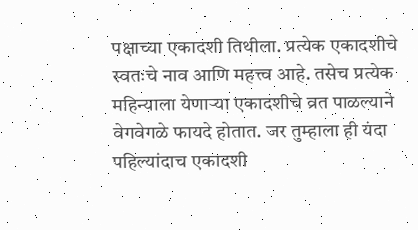पक्षाच्या एकादशी तिथीला. प्रत्येक एकादशीचे स्वतःचे नाव आणि महत्त्व आहे. तसेच प्रत्येक महिन्याला येणाऱ्या एकादशीचे व्रत पाळल्याने वेगवेगळे फायदे होतात. जर तुम्हाला ही यंदा पहिल्यांदाच एकादशी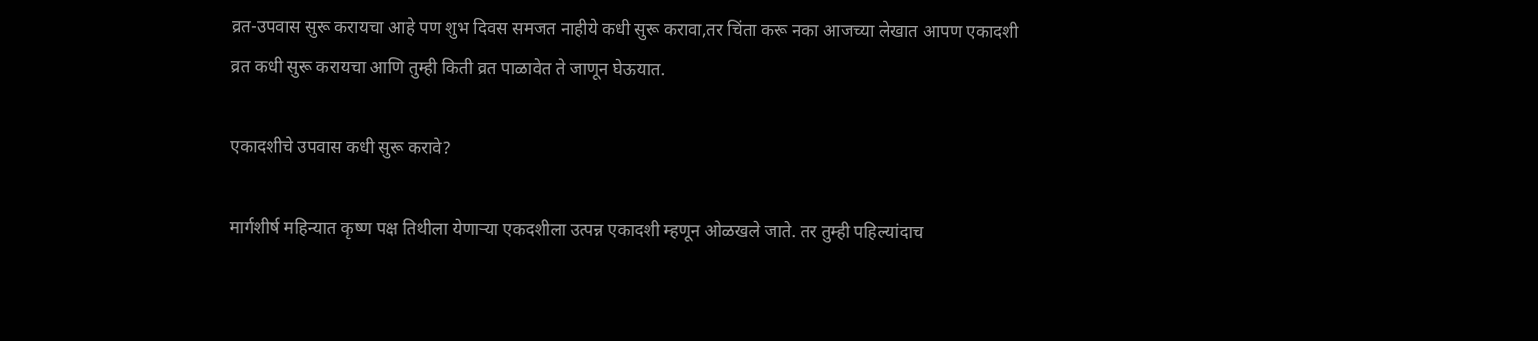व्रत-उपवास सुरू करायचा आहे पण शुभ दिवस समजत नाहीये कधी सुरू करावा,तर चिंता करू नका आजच्या लेखात आपण एकादशी व्रत कधी सुरू करायचा आणि तुम्ही किती व्रत पाळावेत ते जाणून घेऊयात.

एकादशीचे उपवास कधी सुरू करावे?

मार्गशीर्ष महिन्यात कृष्ण पक्ष तिथीला येणाऱ्या एकदशीला उत्पन्न एकादशी म्हणून ओळखले जाते. तर तुम्ही पहिल्यांदाच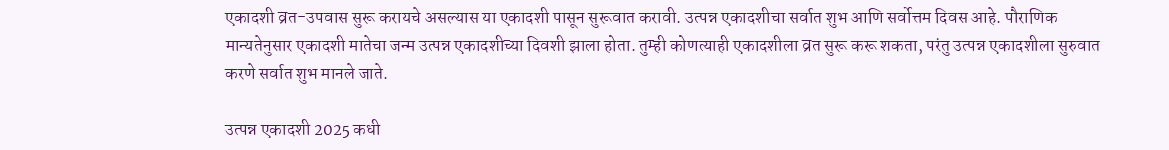एकादशी व्रत-उपवास सुरू करायचे असल्यास या एकादशी पासून सुरूवात करावी. उत्पन्न एकादशीचा सर्वात शुभ आणि सर्वोत्तम दिवस आहे. पौराणिक मान्यतेनुसार एकादशी मातेचा जन्म उत्पन्न एकादशीच्या दिवशी झाला होता. तुम्ही कोणत्याही एकादशीला व्रत सुरू करू शकता, परंतु उत्पन्न एकादशीला सुरुवात करणे सर्वात शुभ मानले जाते.

उत्पन्न एकादशी 2025 कधी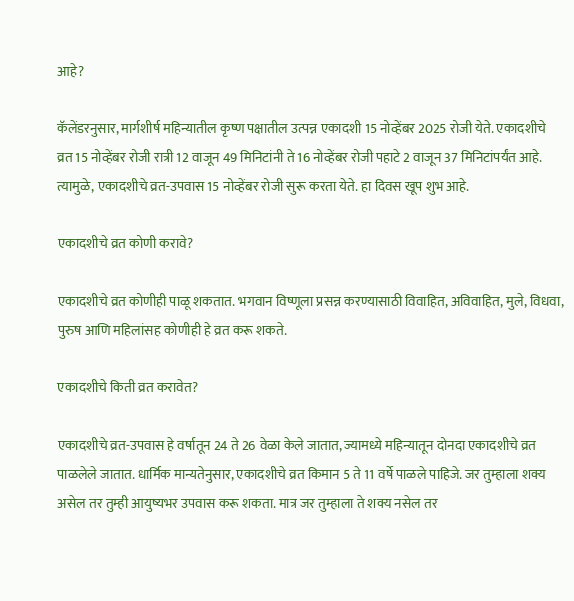आहे?

कॅलेंडरनुसार, मार्गशीर्ष महिन्यातील कृष्ण पक्षातील उत्पन्न एकादशी 15 नोव्हेंबर 2025 रोजी येते. एकादशीचे व्रत 15 नोव्हेंबर रोजी रात्री 12 वाजून 49 मिनिटांनी ते 16 नोव्हेंबर रोजी पहाटे 2 वाजून 37 मिनिटांपर्यंत आहे. त्यामुळे, एकादशीचे व्रत-उपवास 15 नोव्हेंबर रोजी सुरू करता येते. हा दिवस खूप शुभ आहे.

एकादशीचे व्रत कोणी करावे?

एकादशीचे व्रत कोणीही पाळू शकतात. भगवान विष्णूला प्रसन्न करण्यासाठी विवाहित, अविवाहित, मुले, विधवा, पुरुष आणि महिलांसह कोणीही हे व्रत करू शकते.

एकादशीचे किती व्रत करावेत?

एकादशीचे व्रत-उपवास हे वर्षातून 24 ते 26 वेळा केले जातात, ज्यामध्ये महिन्यातून दोनदा एकादशीचे व्रत पाळलेले जातात. धार्मिक मान्यतेनुसार, एकादशीचे व्रत किमान 5 ते 11 वर्षे पाळले पाहिजे. जर तुम्हाला शक्य असेल तर तुम्ही आयुष्यभर उपवास करू शकता. मात्र जर तुम्हाला ते शक्य नसेल तर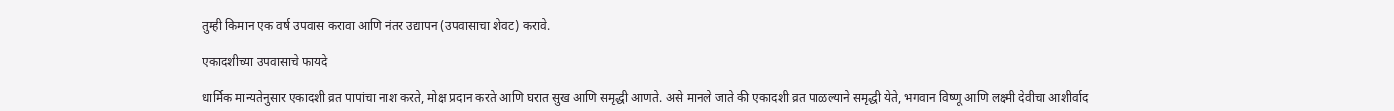तुम्ही किमान एक वर्ष उपवास करावा आणि नंतर उद्यापन (उपवासाचा शेवट) करावे.

एकादशीच्या उपवासाचे फायदे

धार्मिक मान्यतेनुसार एकादशी व्रत पापांचा नाश करते, मोक्ष प्रदान करते आणि घरात सुख आणि समृद्धी आणते. असे मानले जाते की एकादशी व्रत पाळल्याने समृद्धी येते, भगवान विष्णू आणि लक्ष्मी देवीचा आशीर्वाद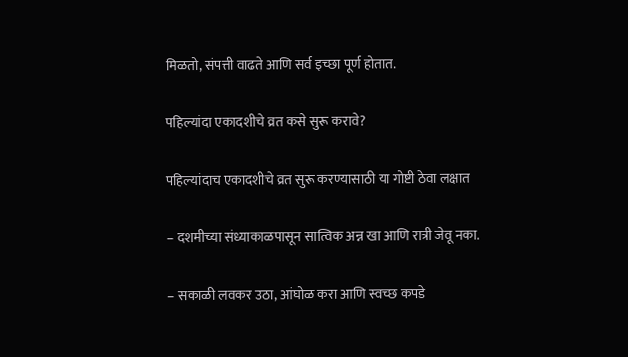मिळतो, संपत्ती वाढते आणि सर्व इच्छा पूर्ण होतात.

पहिल्यांदा एकादशीचे व्रत कसे सुरू करावे?

पहिल्यांदाच एकादशीचे व्रत सुरू करण्यासाठी या गोष्टी ठेवा लक्षात

– दशमीच्या संध्याकाळपासून सात्विक अन्न खा आणि रात्री जेवू नका.

– सकाळी लवकर उठा, आंघोळ करा आणि स्वच्छ कपडे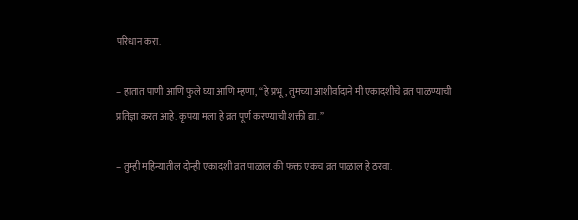परिधान करा.

– हातात पाणी आणि फुले घ्या आणि म्हणा, “हे प्रभू, तुमच्या आशीर्वादाने मी एकादशीचे व्रत पाळण्याची प्रतिज्ञा करत आहे. कृपया मला हे व्रत पूर्ण करण्याची शक्ती द्या.”

– तुम्ही महिन्यातील दोन्ही एकादशी व्रत पाळाल की फक्त एकच व्रत पाळाल हे ठरवा.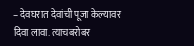– देवघरात देवांची पूजा केल्यावर दिवा लावा. त्याचबरोबर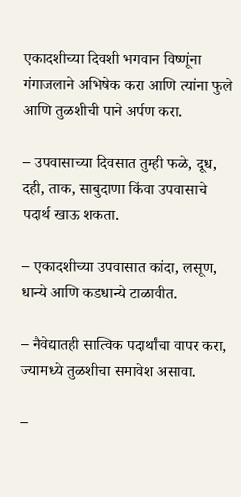एकादशीच्या दिवशी भगवान विष्णूंना गंगाजलाने अभिषेक करा आणि त्यांना फुले आणि तुळशीची पाने अर्पण करा.

– उपवासाच्या दिवसात तुम्ही फळे, दूध, दही, ताक, साबुदाणा किंवा उपवासाचे पदार्थ खाऊ शकता.

– एकादशीच्या उपवासात कांदा, लसूण, धान्ये आणि कडधान्ये टाळावीत.

– नैवेद्यातही सात्विक पदार्थांचा वापर करा, ज्यामध्ये तुळशीचा समावेश असावा.

–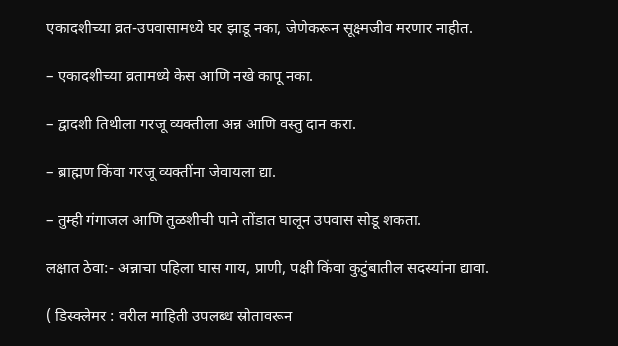एकादशीच्या व्रत-उपवासामध्ये घर झाडू नका, जेणेकरून सूक्ष्मजीव मरणार नाहीत.

– एकादशीच्या व्रतामध्ये केस आणि नखे कापू नका.

– द्वादशी तिथीला गरजू व्यक्तीला अन्न आणि वस्तु दान करा.

– ब्राह्मण किंवा गरजू व्यक्तींना जेवायला द्या.

– तुम्ही गंगाजल आणि तुळशीची पाने तोंडात घालून उपवास सोडू शकता.

लक्षात ठेवा:- अन्नाचा पहिला घास गाय, प्राणी, पक्षी किंवा कुटुंबातील सदस्यांना द्यावा.

( डिस्क्लेमर : वरील माहिती उपलब्ध स्रोतावरून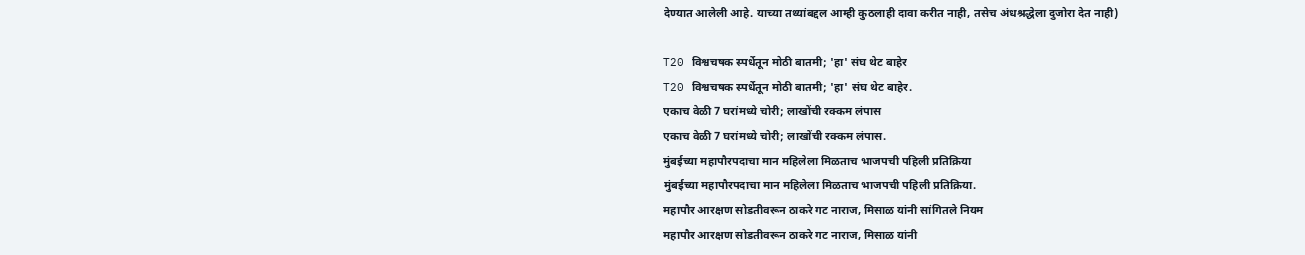देण्यात आलेली आहे. याच्या तथ्यांबद्दल आम्ही कुठलाही दावा करीत नाही, तसेच अंधश्रद्धेला दुजोरा देत नाही)

T20 विश्वचषक स्पर्धेतून मोठी बातमी; 'हा' संघ थेट बाहेर
T20 विश्वचषक स्पर्धेतून मोठी बातमी; 'हा' संघ थेट बाहेर.
एकाच वेळी 7 घरांमध्ये चोरी; लाखोंची रक्कम लंपास
एकाच वेळी 7 घरांमध्ये चोरी; लाखोंची रक्कम लंपास.
मुंबईच्या महापौरपदाचा मान महिलेला मिळताच भाजपची पहिली प्रतिक्रिया
मुंबईच्या महापौरपदाचा मान महिलेला मिळताच भाजपची पहिली प्रतिक्रिया.
महापौर आरक्षण सोडतीवरून ठाकरे गट नाराज, मिसाळ यांनी सांगितले नियम
महापौर आरक्षण सोडतीवरून ठाकरे गट नाराज, मिसाळ यांनी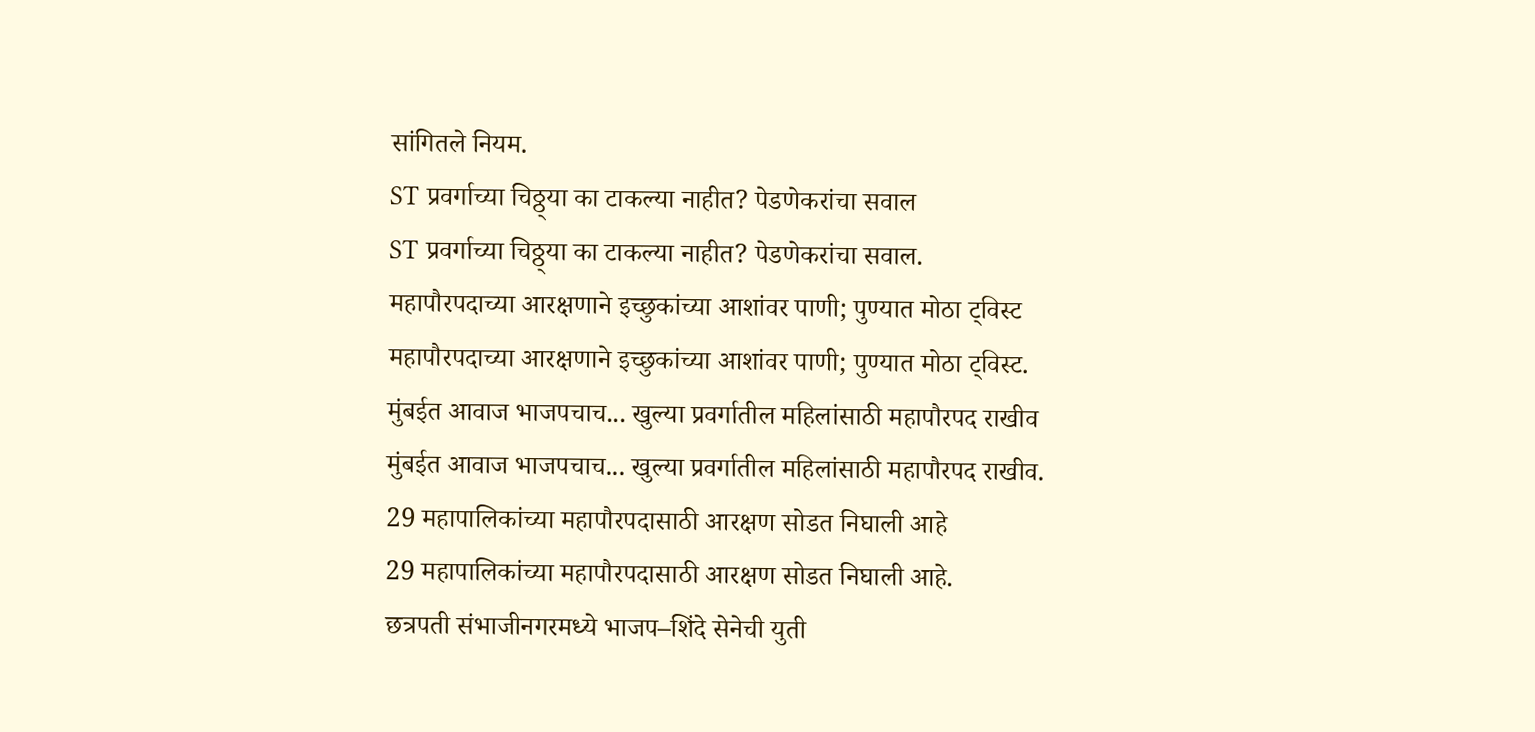सांगितले नियम.
ST प्रवर्गाच्या चिठ्ठ्या का टाकल्या नाहीत? पेडणेकरांचा सवाल
ST प्रवर्गाच्या चिठ्ठ्या का टाकल्या नाहीत? पेडणेकरांचा सवाल.
महापौरपदाच्या आरक्षणाने इच्छुकांच्या आशांवर पाणी; पुण्यात मोठा ट्विस्ट
महापौरपदाच्या आरक्षणाने इच्छुकांच्या आशांवर पाणी; पुण्यात मोठा ट्विस्ट.
मुंबईत आवाज भाजपचाच... खुल्या प्रवर्गातील महिलांसाठी महापौरपद राखीव
मुंबईत आवाज भाजपचाच... खुल्या प्रवर्गातील महिलांसाठी महापौरपद राखीव.
29 महापालिकांच्या महापौरपदासाठी आरक्षण सोडत निघाली आहे
29 महापालिकांच्या महापौरपदासाठी आरक्षण सोडत निघाली आहे.
छत्रपती संभाजीनगरमध्ये भाजप–शिंदे सेनेची युती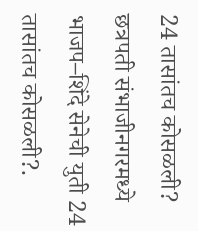24 तासांतच कोसळली?
छत्रपती संभाजीनगरमध्ये भाजप–शिंदे सेनेची युती 24 तासांतच कोसळली?.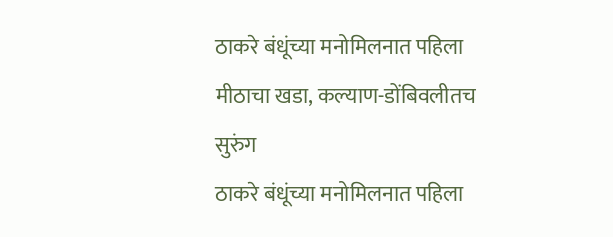ठाकरे बंधूंच्या मनोमिलनात पहिला मीठाचा खडा, कल्याण-डोंबिवलीतच सुरुंग
ठाकरे बंधूंच्या मनोमिलनात पहिला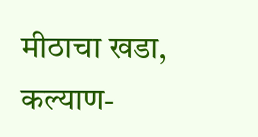मीठाचा खडा, कल्याण-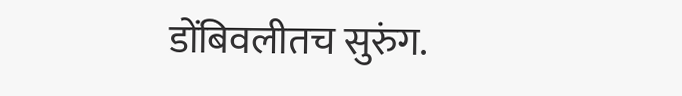डोंबिवलीतच सुरुंग.